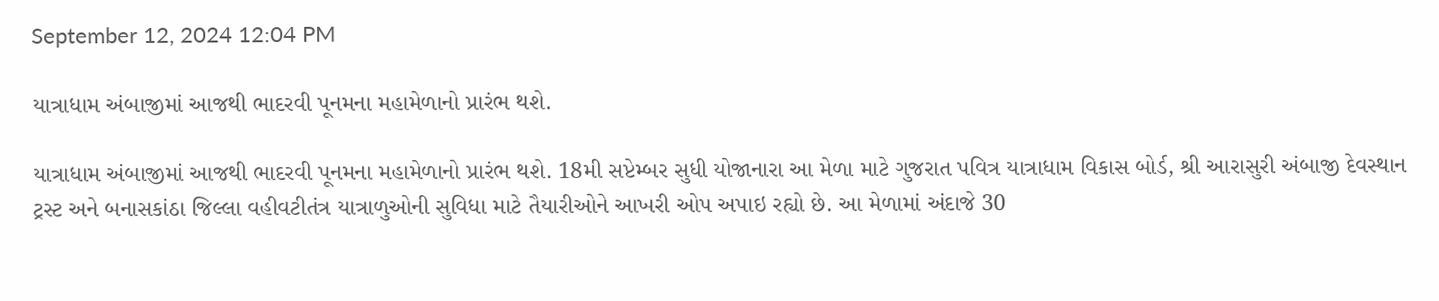September 12, 2024 12:04 PM

યાત્રાધામ અંબાજીમાં આજથી ભાદરવી પૂનમના મહામેળાનો પ્રારંભ થશે.

યાત્રાધામ અંબાજીમાં આજથી ભાદરવી પૂનમના મહામેળાનો પ્રારંભ થશે. 18મી સપ્ટેમ્બર સુધી યોજાનારા આ મેળા માટે ગુજરાત પવિત્ર યાત્રાધામ વિકાસ બોર્ડ, શ્રી આરાસુરી અંબાજી દેવસ્થાન ટ્રસ્ટ અને બનાસકાંઠા જિલ્લા વહીવટીતંત્ર યાત્રાળુઓની સુવિધા માટે તૈયારીઓને આખરી ઓપ અપાઇ રહ્યો છે. આ મેળામાં અંદાજે 30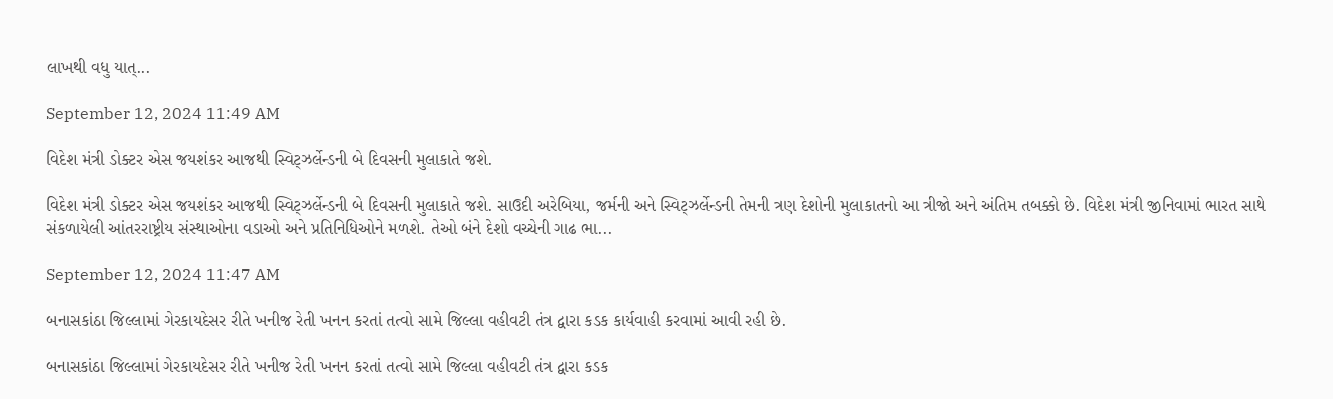લાખથી વધુ યાત્...

September 12, 2024 11:49 AM

વિદેશ મંત્રી ડોક્ટર એસ જયશંકર આજથી સ્વિટ્ઝર્લેન્ડની બે દિવસની મુલાકાતે જશે.

વિદેશ મંત્રી ડોક્ટર એસ જયશંકર આજથી સ્વિટ્ઝર્લેન્ડની બે દિવસની મુલાકાતે જશે. સાઉદી અરેબિયા, જર્મની અને સ્વિટ્ઝર્લેન્ડની તેમની ત્રણ દેશોની મુલાકાતનો આ ત્રીજો અને અંતિમ તબક્કો છે. વિદેશ મંત્રી જીનિવામાં ભારત સાથે સંકળાયેલી આંતરરાષ્ટ્રીય સંસ્થાઓના વડાઓ અને પ્રતિનિધિઓને મળશે. તેઓ બંને દેશો વચ્ચેની ગાઢ ભા...

September 12, 2024 11:47 AM

બનાસકાંઠા જિલ્લામાં ગેરકાયદેસર રીતે ખનીજ રેતી ખનન કરતાં તત્વો સામે જિલ્લા વહીવટી તંત્ર દ્વારા કડક કાર્યવાહી કરવામાં આવી રહી છે.

બનાસકાંઠા જિલ્લામાં ગેરકાયદેસર રીતે ખનીજ રેતી ખનન કરતાં તત્વો સામે જિલ્લા વહીવટી તંત્ર દ્વારા કડક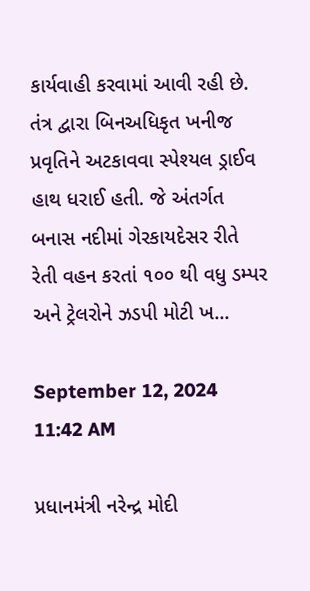કાર્યવાહી કરવામાં આવી રહી છે. તંત્ર દ્વારા બિનઅધિકૃત ખનીજ પ્રવૃતિને અટકાવવા સ્પેશ્યલ ડ્રાઈવ હાથ ધરાઈ હતી. જે અંતર્ગત બનાસ નદીમાં ગેરકાયદેસર રીતે રેતી વહન કરતાં ૧૦૦ થી વધુ ડમ્પર અને ટ્રેલરોને ઝડપી મોટી ખ...

September 12, 2024 11:42 AM

પ્રધાનમંત્રી નરેન્દ્ર મોદી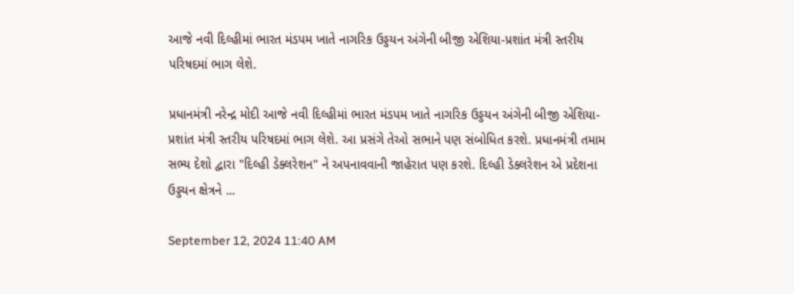આજે નવી દિલ્હીમાં ભારત મંડપમ ખાતે નાગરિક ઉડ્ડયન અંગેની બીજી એશિયા-પ્રશાંત મંત્રી સ્તરીય પરિષદમાં ભાગ લેશે.

પ્રધાનમંત્રી નરેન્દ્ર મોદી આજે નવી દિલ્હીમાં ભારત મંડપમ ખાતે નાગરિક ઉડ્ડયન અંગેની બીજી એશિયા-પ્રશાંત મંત્રી સ્તરીય પરિષદમાં ભાગ લેશે. આ પ્રસંગે તેઓ સભાને પણ સંબોધિત કરશે. પ્રધાનમંત્રી તમામ સભ્ય દેશો દ્વારા "દિલ્હી ડેક્લરેશન" ને અપનાવવાની જાહેરાત પણ કરશે. દિલ્હી ડેક્લરેશન એ પ્રદેશના ઉડ્ડયન ક્ષેત્રને ...

September 12, 2024 11:40 AM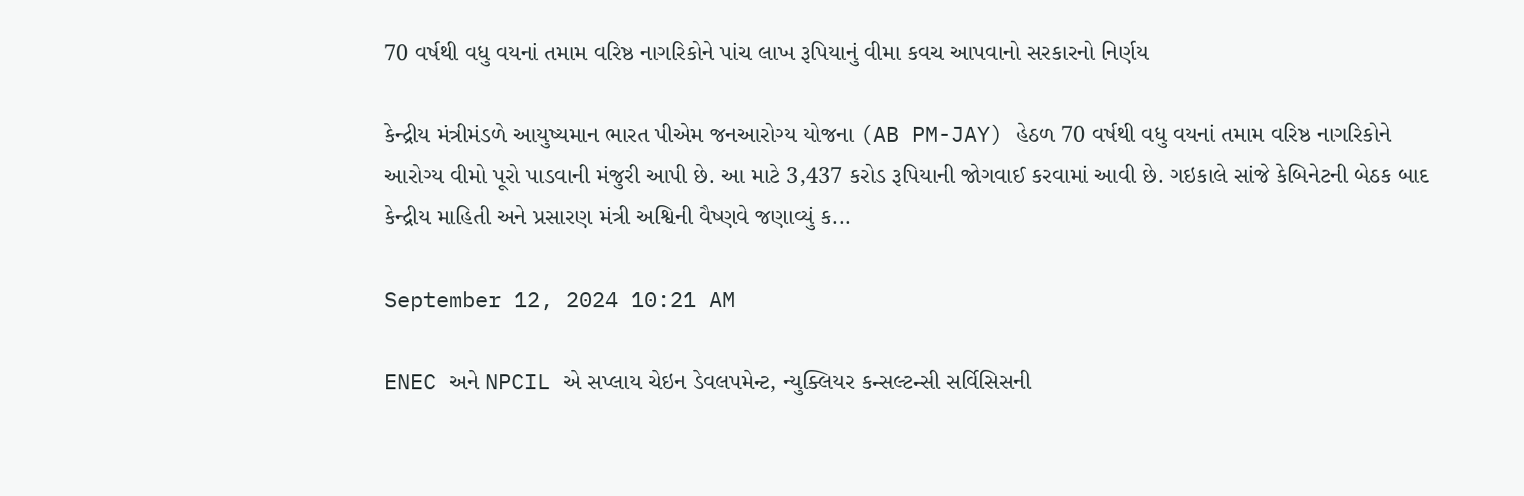70 વર્ષથી વધુ વયનાં તમામ વરિષ્ઠ નાગરિકોને પાંચ લાખ રૂપિયાનું વીમા કવચ આપવાનો સરકારનો નિર્ણય

કેન્દ્રીય મંત્રીમંડળે આયુષ્યમાન ભારત પીએમ જનઆરોગ્ય યોજના (AB PM-JAY) હેઠળ 70 વર્ષથી વધુ વયનાં તમામ વરિષ્ઠ નાગરિકોને આરોગ્ય વીમો પૂરો પાડવાની મંજુરી આપી છે. આ માટે 3,437 કરોડ રૂપિયાની જોગવાઈ કરવામાં આવી છે. ગઇકાલે સાંજે કેબિનેટની બેઠક બાદ કેન્દ્રીય માહિતી અને પ્રસારણ મંત્રી અશ્વિની વૈષ્ણવે જણાવ્યું ક...

September 12, 2024 10:21 AM

ENEC અને NPCIL એ સપ્લાય ચેઇન ડેવલપમેન્ટ, ન્યુક્લિયર કન્સલ્ટન્સી સર્વિસિસની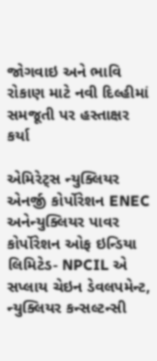જોગવાઇ અને ભાવિ રોકાણ માટે નવી દિલ્હીમાં સમજૂતી પર હસ્તાક્ષર કર્યા

એમિરેટ્સ ન્યુક્લિયર એનર્જી કોર્પોરેશન ENEC અનેન્યુક્લિયર પાવર કોર્પોરેશન ઓફ ઇન્ડિયા લિમિટેડ- NPCIL એ સપ્લાય ચેઇન ડેવલપમેન્ટ, ન્યુક્લિયર કન્સલ્ટન્સી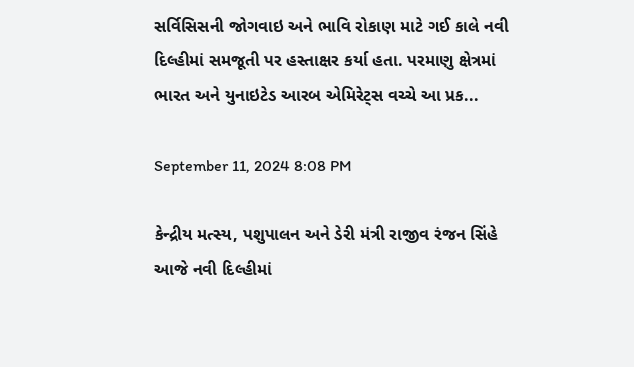સર્વિસિસની જોગવાઇ અને ભાવિ રોકાણ માટે ગઈ કાલે નવી દિલ્હીમાં સમજૂતી પર હસ્તાક્ષર કર્યા હતા. પરમાણુ ક્ષેત્રમાં ભારત અને યુનાઇટેડ આરબ એમિરેટ્સ વચ્ચે આ પ્રક...

September 11, 2024 8:08 PM

કેન્દ્રીય મત્સ્ય, પશુપાલન અને ડેરી મંત્રી રાજીવ રંજન સિંહે આજે નવી દિલ્હીમાં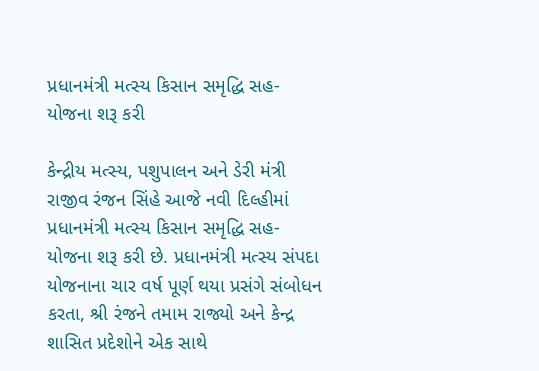પ્રધાનમંત્રી મત્સ્ય કિસાન સમૃદ્ધિ સહ-યોજના શરૂ કરી

કેન્દ્રીય મત્સ્ય, પશુપાલન અને ડેરી મંત્રી રાજીવ રંજન સિંહે આજે નવી દિલ્હીમાં પ્રધાનમંત્રી મત્સ્ય કિસાન સમૃદ્ધિ સહ-યોજના શરૂ કરી છે. પ્રધાનમંત્રી મત્સ્ય સંપદા યોજનાના ચાર વર્ષ પૂર્ણ થયા પ્રસંગે સંબોધન કરતા, શ્રી રંજને તમામ રાજ્યો અને કેન્દ્ર શાસિત પ્રદેશોને એક સાથે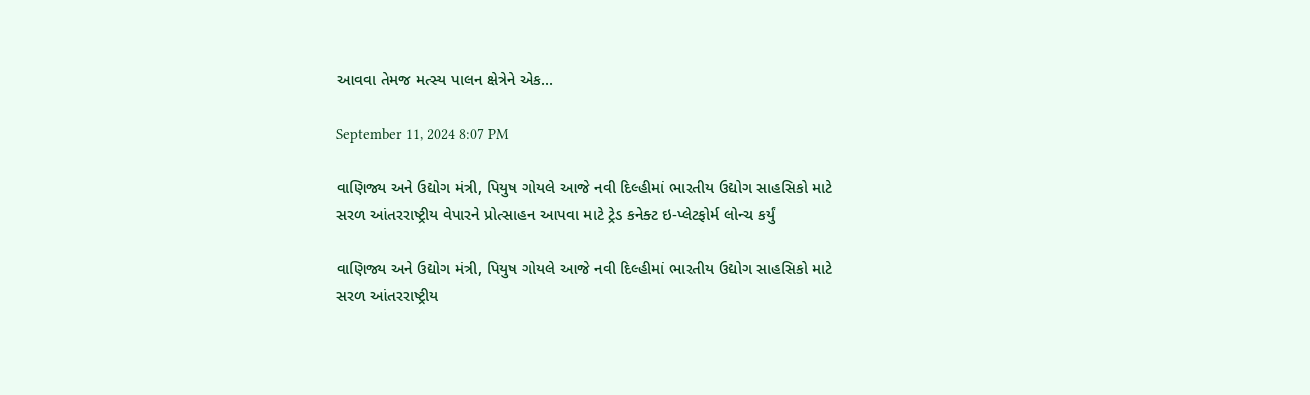આવવા તેમજ મત્સ્ય પાલન ક્ષેત્રેને એક...

September 11, 2024 8:07 PM

વાણિજ્ય અને ઉદ્યોગ મંત્રી, પિયુષ ગોયલે આજે નવી દિલ્હીમાં ભારતીય ઉદ્યોગ સાહસિકો માટે સરળ આંતરરાષ્ટ્રીય વેપારને પ્રોત્સાહન આપવા માટે ટ્રેડ કનેક્ટ ઇ-પ્લેટફોર્મ લોન્ચ કર્યું

વાણિજ્ય અને ઉદ્યોગ મંત્રી, પિયુષ ગોયલે આજે નવી દિલ્હીમાં ભારતીય ઉદ્યોગ સાહસિકો માટે સરળ આંતરરાષ્ટ્રીય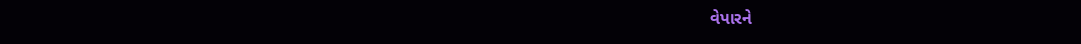વેપારને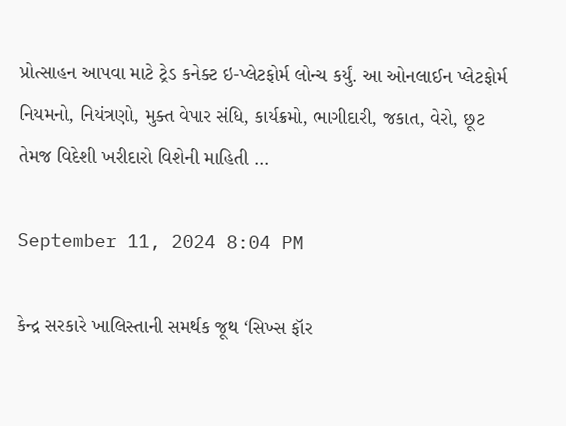પ્રોત્સાહન આપવા માટે ટ્રેડ કનેક્ટ ઇ-પ્લેટફોર્મ લોન્ચ કર્યું. આ ઓનલાઈન પ્લેટફોર્મ નિયમનો, નિયંત્રણો, મુક્ત વેપાર સંધિ, કાર્યક્રમો, ભાગીદારી, જકાત, વેરો, છૂટ તેમજ વિદેશી ખરીદારો વિશેની માહિતી ...

September 11, 2024 8:04 PM

કેન્દ્ર સરકારે ખાલિસ્તાની સમર્થક જૂથ ‘સિખ્સ ફૉર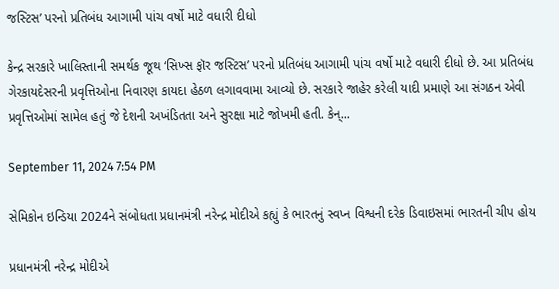જસ્ટિસ’ પરનો પ્રતિબંધ આગામી પાંચ વર્ષો માટે વધારી દીધો

કેન્દ્ર સરકારે ખાલિસ્તાની સમર્થક જૂથ ‘સિખ્સ ફૉર જસ્ટિસ’ પરનો પ્રતિબંધ આગામી પાંચ વર્ષો માટે વધારી દીધો છે. આ પ્રતિબંધ ગેરકાયદેસરની પ્રવૃત્તિઓના નિવારણ કાયદા હેઠળ લગાવવામા આવ્યો છે. સરકારે જાહેર કરેલી યાદી પ્રમાણે આ સંગઠન એવી પ્રવૃત્તિઓમાં સામેલ હતું જે દેશની અખંડિતતા અને સુરક્ષા માટે જોખમી હતી. કેન્...

September 11, 2024 7:54 PM

સેમિકોન ઇન્ડિયા 2024ને સંબોધતા પ્રધાનમંત્રી નરેન્દ્ર મોદીએ કહ્યું કે ભારતનું સ્વપ્ન વિશ્વની દરેક ડિવાઇસમાં ભારતની ચીપ હોય

પ્રધાનમંત્રી નરેન્દ્ર મોદીએ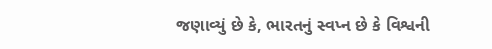જણાવ્યું છે કે, ભારતનું સ્વપ્ન છે કે વિશ્વની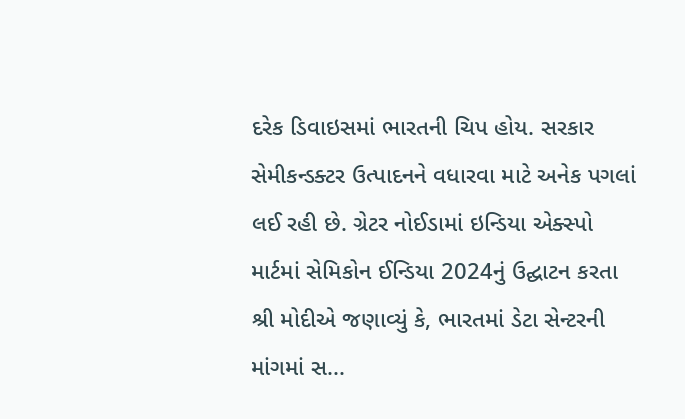દરેક ડિવાઇસમાં ભારતની ચિપ હોય. સરકાર સેમીકન્ડક્ટર ઉત્પાદનને વધારવા માટે અનેક પગલાં લઈ રહી છે. ગ્રેટર નોઈડામાં ઇન્ડિયા એક્સ્પો માર્ટમાં સેમિકોન ઈન્ડિયા 2024નું ઉદ્ઘાટન કરતા શ્રી મોદીએ જણાવ્યું કે, ભારતમાં ડેટા સેન્ટરની માંગમાં સ...